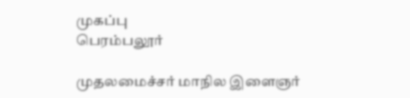முகப்பு
பெரம்பலூர்

முதலமைச்சர் மாநில இளைஞர்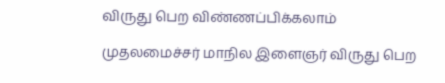விருது பெற விண்ணப்பிக்கலாம்

முதலமைச்சர் மாநில இளைஞர் விருது பெற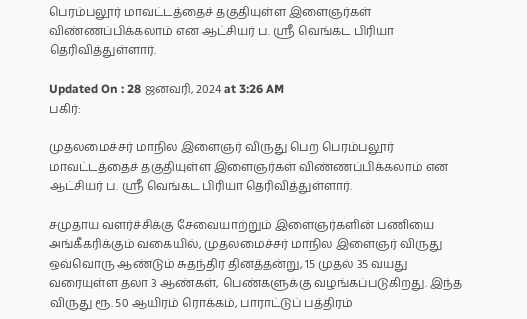பெரம்பலூர் மாவட்டத்தைச் தகுதியுள்ள இளைஞர்கள் விண்ணப்பிக்கலாம் என ஆட்சியர் ப. ஸ்ரீ வெங்கட பிரியா தெரிவித்துள்ளார்.

Updated On : 28 ஜனவரி, 2024 at 3:26 AM
பகிர்:

முதலமைச்சர் மாநில இளைஞர் விருது பெற பெரம்பலூர் மாவட்டத்தைச் தகுதியுள்ள இளைஞர்கள் விண்ணப்பிக்கலாம் என ஆட்சியர் ப. ஸ்ரீ வெங்கட பிரியா தெரிவித்துள்ளார்.

சமுதாய வளர்ச்சிக்கு சேவையாற்றும் இளைஞர்களின் பணியை அங்கீகரிக்கும் வகையில், முதலமைச்சர் மாநில இளைஞர் விருது ஒவ்வொரு ஆண்டும் சுதந்திர தினத்தன்று, 15 முதல் 35 வயது வரையுள்ள தலா 3 ஆண்கள், பெண்களுக்கு வழங்கப்படுகிறது. இந்த விருது ரூ. 50 ஆயிரம் ரொக்கம், பாராட்டுப் பத்திரம்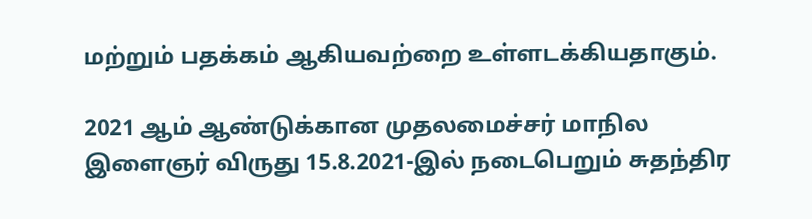மற்றும் பதக்கம் ஆகியவற்றை உள்ளடக்கியதாகும்.

2021 ஆம் ஆண்டுக்கான முதலமைச்சர் மாநில இளைஞர் விருது 15.8.2021-இல் நடைபெறும் சுதந்திர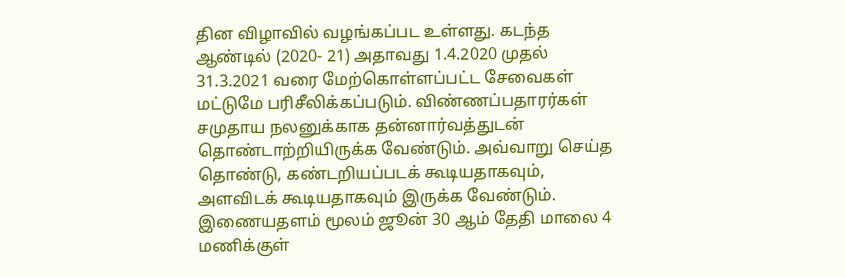தின விழாவில் வழங்கப்பட உள்ளது. கடந்த ஆண்டில் (2020- 21) அதாவது 1.4.2020 முதல் 31.3.2021 வரை மேற்கொள்ளப்பட்ட சேவைகள் மட்டுமே பரிசீலிக்கப்படும். விண்ணப்பதாரர்கள் சமுதாய நலனுக்காக தன்னார்வத்துடன் தொண்டாற்றியிருக்க வேண்டும். அவ்வாறு செய்த தொண்டு, கண்டறியப்படக் கூடியதாகவும், அளவிடக் கூடியதாகவும் இருக்க வேண்டும். இணையதளம் மூலம் ஜூன் 30 ஆம் தேதி மாலை 4 மணிக்குள்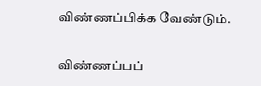விண்ணப்பிக்க வேண்டும்.

விண்ணப்பப்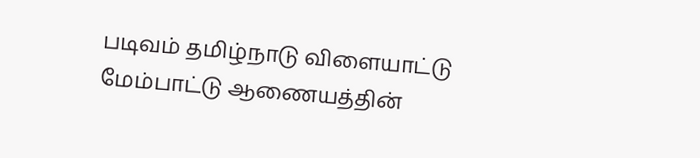படிவம் தமிழ்நாடு விளையாட்டு மேம்பாட்டு ஆணையத்தின்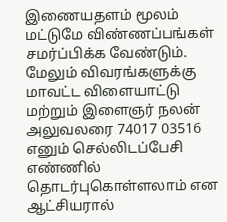இணையதளம் மூலம் மட்டுமே விண்ணப்பங்கள் சமர்ப்பிக்க வேண்டும். மேலும் விவரங்களுக்கு மாவட்ட விளையாட்டு மற்றும் இளைஞர் நலன் அலுவலரை 74017 03516 எனும் செல்லிடப்பேசி எண்ணில் தொடர்புகொள்ளலாம் என ஆட்சியரால்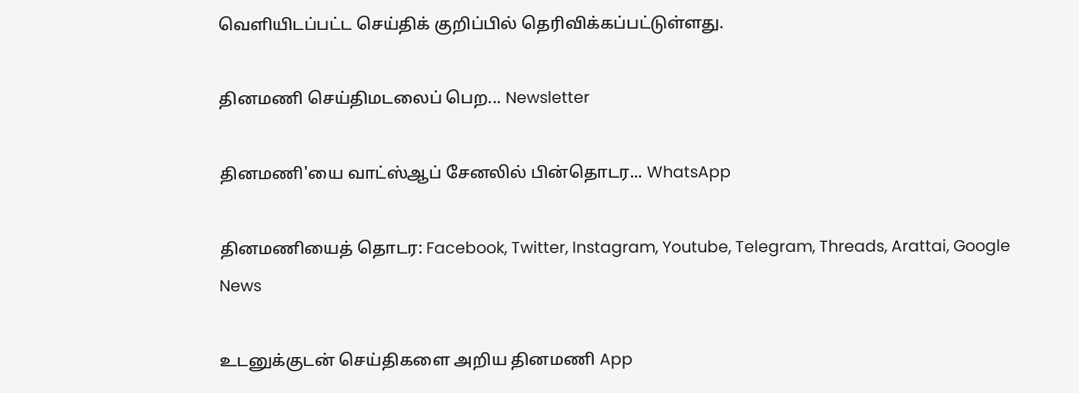வெளியிடப்பட்ட செய்திக் குறிப்பில் தெரிவிக்கப்பட்டுள்ளது.

தினமணி செய்திமடலைப் பெற... Newsletter

தினமணி'யை வாட்ஸ்ஆப் சேனலில் பின்தொடர... WhatsApp

தினமணியைத் தொடர: Facebook, Twitter, Instagram, Youtube, Telegram, Threads, Arattai, Google News

உடனுக்குடன் செய்திகளை அறிய தினமணி App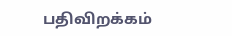பதிவிறக்கம்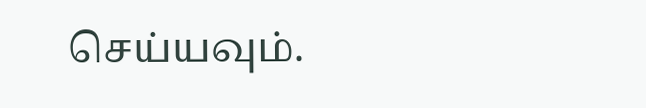செய்யவும்.